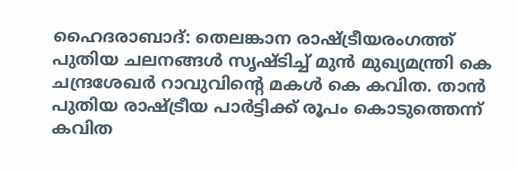ഹൈദരാബാദ്: തെലങ്കാന രാഷ്ട്രീയരംഗത്ത് പുതിയ ചലനങ്ങൾ സൃഷ്ടിച്ച് മുൻ മുഖ്യമന്ത്രി കെ ചന്ദ്രശേഖർ റാവുവിന്റെ മകൾ കെ കവിത. താൻ പുതിയ രാഷ്ട്രീയ പാർട്ടിക്ക് രൂപം കൊടുത്തെന്ന് കവിത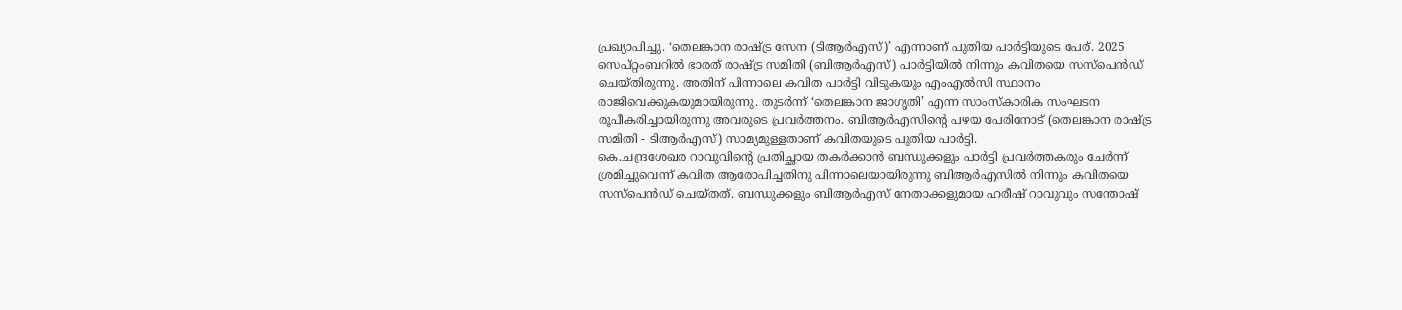പ്രഖ്യാപിച്ചു. ‘തെലങ്കാന രാഷ്ട്ര സേന (ടിആർഎസ്)’ എന്നാണ് പുതിയ പാർട്ടിയുടെ പേര്. 2025 സെപ്റ്റംബറിൽ ഭാരത് രാഷ്ട്ര സമിതി (ബിആർഎസ്) പാർട്ടിയിൽ നിന്നും കവിതയെ സസ്പെൻഡ് ചെയ്തിരുന്നു. അതിന് പിന്നാലെ കവിത പാർട്ടി വിടുകയും എംഎൽസി സ്ഥാനം രാജിവെക്കുകയുമായിരുന്നു. തുടർന്ന് ‘തെലങ്കാന ജാഗൃതി’ എന്ന സാംസ്കാരിക സംഘടന രൂപീകരിച്ചായിരുന്നു അവരുടെ പ്രവർത്തനം. ബിആർഎസിന്റെ പഴയ പേരിനോട് (തെലങ്കാന രാഷ്ട്ര സമിതി - ടിആർഎസ്) സാമ്യമുള്ളതാണ് കവിതയുടെ പുതിയ പാർട്ടി.
കെ.ചന്ദ്രശേഖര റാവുവിന്റെ പ്രതിച്ഛായ തകർക്കാൻ ബന്ധുക്കളും പാർട്ടി പ്രവർത്തകരും ചേർന്ന് ശ്രമിച്ചുവെന്ന് കവിത ആരോപിച്ചതിനു പിന്നാലെയായിരുന്നു ബിആർഎസിൽ നിന്നും കവിതയെ സസ്പെൻഡ് ചെയ്തത്. ബന്ധുക്കളും ബിആർഎസ് നേതാക്കളുമായ ഹരീഷ് റാവുവും സന്തോഷ്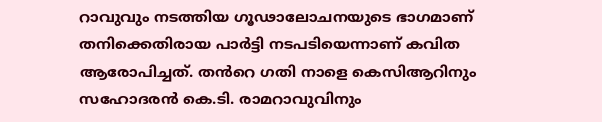റാവുവും നടത്തിയ ഗൂഢാലോചനയുടെ ഭാഗമാണ് തനിക്കെതിരായ പാർട്ടി നടപടിയെന്നാണ് കവിത ആരോപിച്ചത്. തൻറെ ഗതി നാളെ കെസിആറിനും സഹോദരൻ കെ.ടി. രാമറാവുവിനും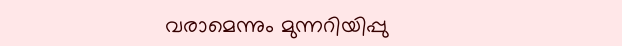വരാമെന്നും മുന്നറിയിപ്പു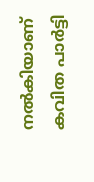നൽകിയാണ് കവിത പാർട്ടി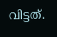വിട്ടത്.